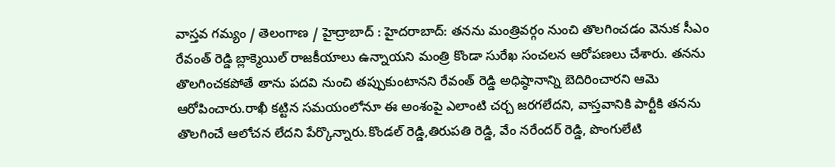వాస్తవ గమ్యం / తెలంగాణ / హైద్రాబాద్ : హైదరాబాద్: తనను మంత్రివర్గం నుంచి తొలగించడం వెనుక సీఎం రేవంత్ రెడ్డి బ్లాక్మెయిల్ రాజకీయాలు ఉన్నాయని మంత్రి కొండా సురేఖ సంచలన ఆరోపణలు చేశారు. తనను తొలగించకపోతే తాను పదవి నుంచి తప్పుకుంటానని రేవంత్ రెడ్డి అధిష్ఠానాన్ని బెదిరించారని ఆమె ఆరోపించారు.రాఖీ కట్టిన సమయంలోనూ ఈ అంశంపై ఎలాంటి చర్చ జరగలేదని, వాస్తవానికి పార్టీకి తనను తొలగించే ఆలోచన లేదని పేర్కొన్నారు.కొండల్ రెడ్డి,తిరుపతి రెడ్డి, వేం నరేందర్ రెడ్డి, పొంగులేటి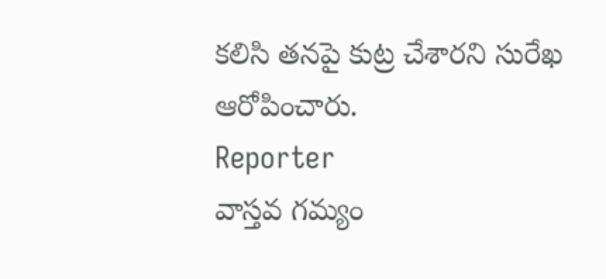కలిసి తనపై కుట్ర చేశారని సురేఖ ఆరోపించారు.
Reporter
వాస్తవ గమ్యం